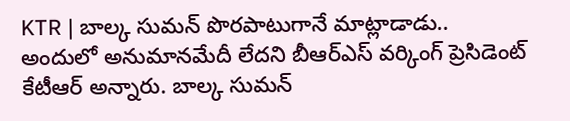KTR | బాల్క సుమన్ పొరపాటుగానే మాట్లాడాడు.. అందులో అనుమానమేదీ లేదని బీఆర్ఎస్ వర్కింగ్ ప్రెసిడెంట్ కేటీఆర్ అన్నారు. బాల్క సుమన్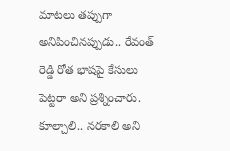మాటలు తప్పుగా అనిపించినప్పుడు.. రేవంత్ రెడ్డి రోత భాషపై కేసులు పెట్టరా అని ప్రశ్నించారు. కూల్చాలి.. నరకాలి అని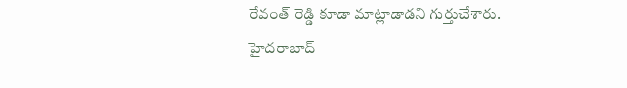రేవంత్ రెడ్డి కూడా మాట్లాడాడని గుర్తుచేశారు. హైదరాబాద్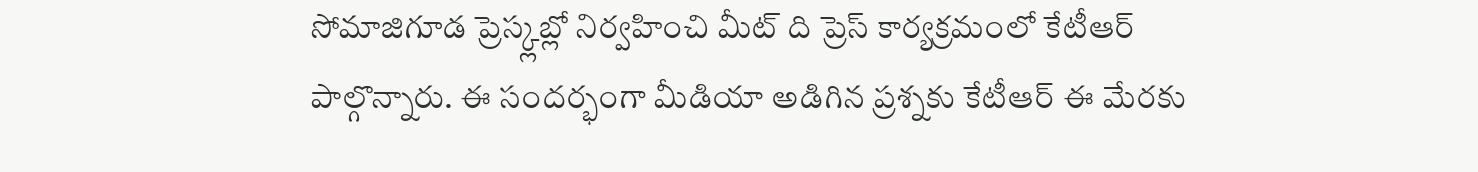సోమాజిగూడ ప్రెస్క్లబ్లో నిర్వహించి మీట్ ది ప్రెస్ కార్యక్రమంలో కేటీఆర్ పాల్గొన్నారు. ఈ సందర్భంగా మీడియా అడిగిన ప్రశ్నకు కేటీఆర్ ఈ మేరకు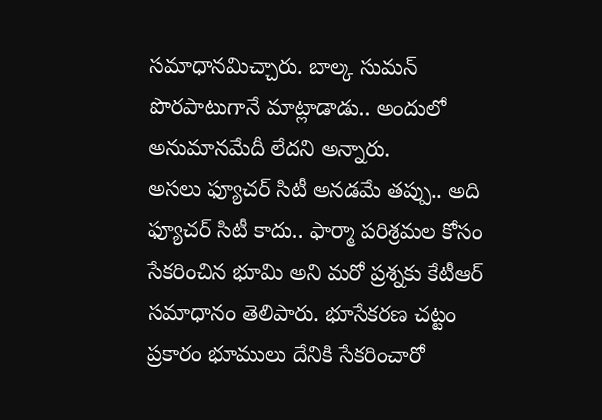సమాధానమిచ్చారు. బాల్క సుమన్ పొరపాటుగానే మాట్లాడాడు.. అందులో అనుమానమేదీ లేదని అన్నారు.
అసలు ఫ్యూచర్ సిటీ అనడమే తప్పు.. అది ఫ్యూచర్ సిటీ కాదు.. ఫార్మా పరిశ్రమల కోసం సేకరించిన భూమి అని మరో ప్రశ్నకు కేటీఆర్ సమాధానం తెలిపారు. భూసేకరణ చట్టం ప్రకారం భూములు దేనికి సేకరించారో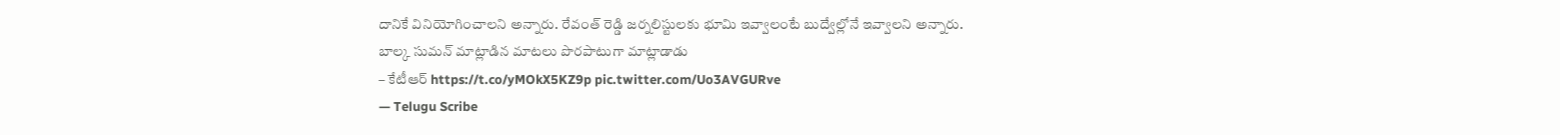దానికే వినియోగించాలని అన్నారు. రేవంత్ రెడ్డి జర్నలిస్టులకు భూమి ఇవ్వాలంటే బుద్వేల్లోనే ఇవ్వాలని అన్నారు.
బాల్క సుమన్ మాట్లాడిన మాటలు పొరపాటుగా మాట్లాడాడు
– కేటీఆర్ https://t.co/yMOkX5KZ9p pic.twitter.com/Uo3AVGURve
— Telugu Scribe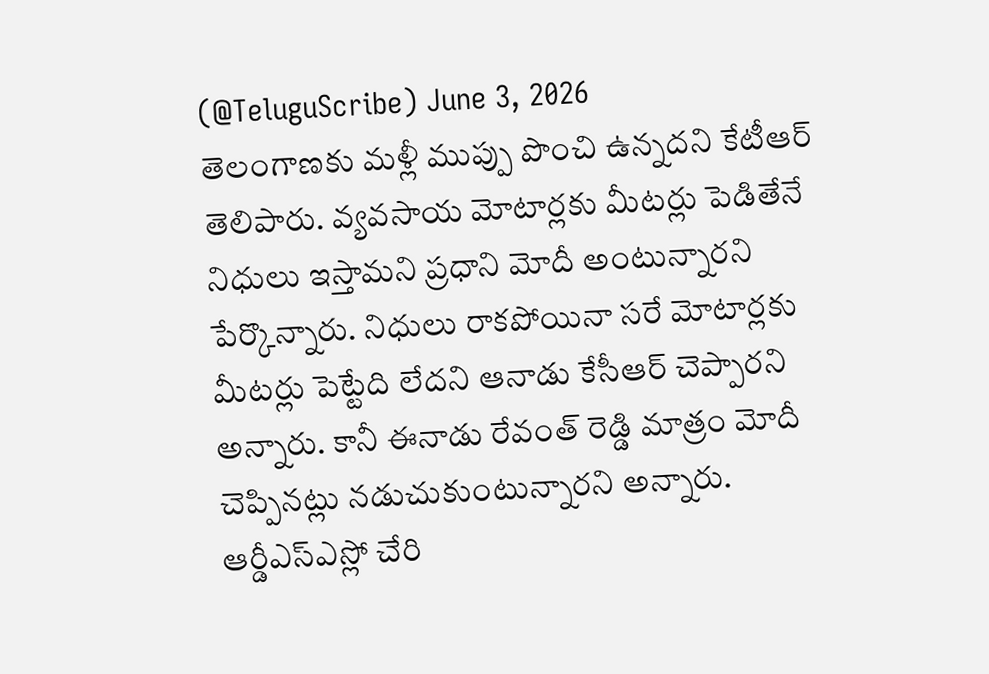(@TeluguScribe) June 3, 2026
తెలంగాణకు మళ్లీ ముప్పు పొంచి ఉన్నదని కేటీఆర్ తెలిపారు. వ్యవసాయ మోటార్లకు మీటర్లు పెడితేనే నిధులు ఇస్తామని ప్రధాని మోదీ అంటున్నారని పేర్కొన్నారు. నిధులు రాకపోయినా సరే మోటార్లకు మీటర్లు పెట్టేది లేదని ఆనాడు కేసీఆర్ చెప్పారని అన్నారు. కానీ ఈనాడు రేవంత్ రెడ్డి మాత్రం మోదీ చెప్పినట్లు నడుచుకుంటున్నారని అన్నారు. ఆర్డీఎస్ఎస్లో చేరి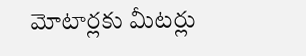మోటార్లకు మీటర్లు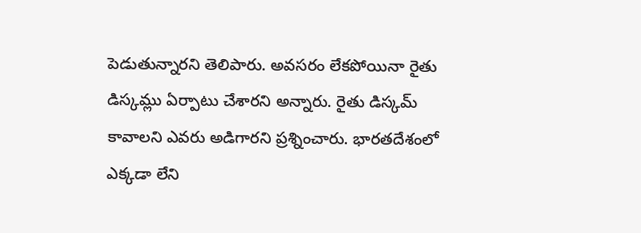పెడుతున్నారని తెలిపారు. అవసరం లేకపోయినా రైతు డిస్కమ్లు ఏర్పాటు చేశారని అన్నారు. రైతు డిస్కమ్ కావాలని ఎవరు అడిగారని ప్రశ్నించారు. భారతదేశంలో ఎక్కడా లేని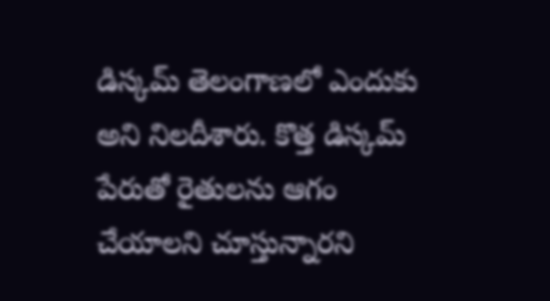డిస్కమ్ తెలంగాణలో ఎందుకు అని నిలదీశారు. కొత్త డిస్కమ్ పేరుతో రైతులను ఆగం చేయాలని చూస్తున్నారని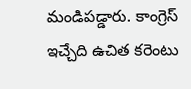మండిపడ్డారు. కాంగ్రెస్ ఇచ్చేది ఉచిత కరెంటు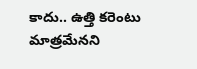కాదు.. ఉత్తి కరెంటు మాత్రమేనని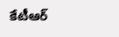కేటీఆర్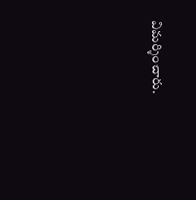విమర్శించారు.